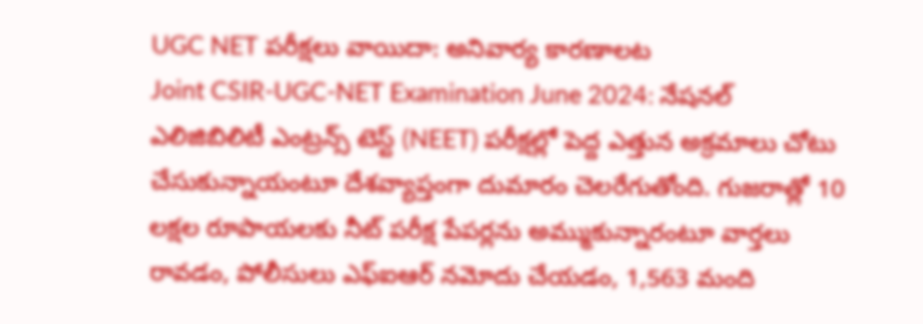UGC NET పరీక్షలు వాయిదా: అనివార్య కారణాలట
Joint CSIR-UGC-NET Examination June 2024: నేషనల్ ఎలిజిబిలిటీ ఎంట్రన్స్ టెస్ట్ (NEET) పరీక్షల్లో పెద్ద ఎత్తున అక్రమాలు చోటు చేసుకున్నాయంటూ దేశవ్యాప్తంగా దుమారం చెలరేగుతోంది. గుజరాత్లో 10 లక్షల రూపాయలకు నీట్ పరీక్ష పేపర్లను అమ్ముకున్నారంటూ వార్తలు రావడం, పోలీసులు ఎఫ్ఐఆర్ నమోదు చేయడం, 1,563 మంది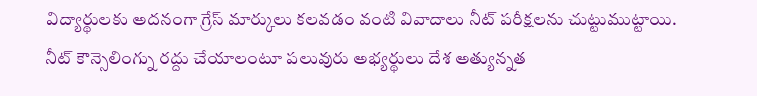విద్యార్థులకు అదనంగా గ్రేస్ మార్కులు కలవడం వంటి వివాదాలు నీట్ పరీక్షలను చుట్టుముట్టాయి.
నీట్ కౌన్సెలింగ్ను రద్దు చేయాలంటూ పలువురు అభ్యర్థులు దేశ అత్యున్నత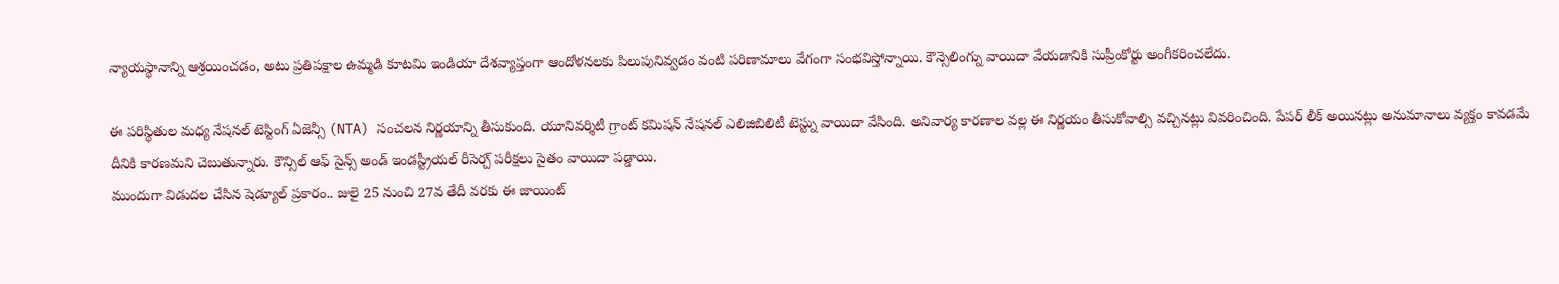న్యాయస్థానాన్ని ఆశ్రయించడం, అటు ప్రతిపక్షాల ఉమ్మడి కూటమి ఇండియా దేశవ్యాప్తంగా ఆందోళనలకు పిలుపునివ్వడం వంటి పరిణామాలు వేగంగా సంభవిస్తోన్నాయి. కౌన్సెలింగ్ను వాయిదా వేయడానికి సుప్రీంకోర్టు అంగీకరించలేదు.

ఈ పరిస్థితుల మధ్య నేషనల్ టెస్టింగ్ ఏజెన్సీ (NTA) సంచలన నిర్ణయాన్ని తీసుకుంది. యూనివర్శిటీ గ్రాంట్ కమిషన్ నేషనల్ ఎలిజిబిలిటీ టెస్ట్ను వాయిదా వేసింది. అనివార్య కారణాల వల్ల ఈ నిర్ణయం తీసుకోవాల్సి వచ్చినట్లు వివరించింది. పేపర్ లీక్ అయినట్లు అనుమానాలు వ్యక్తం కావడమే దీనికి కారణమని చెబుతున్నారు. కౌన్సిల్ ఆఫ్ సైన్స్ అండ్ ఇండస్ట్రీయల్ రీసెర్చ్ పరీక్షలు సైతం వాయిదా పడ్డాయి.
ముందుగా విడుదల చేసిన షెడ్యూల్ ప్రకారం.. జులై 25 నుంచి 27వ తేదీ వరకు ఈ జాయింట్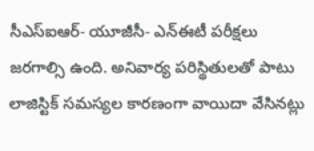సీఎస్ఐఆర్- యూజీసీ- ఎన్ఈటీ పరీక్షలు జరగాల్సి ఉంది. అనివార్య పరిస్థితులతో పాటు లాజిస్టిక్ సమస్యల కారణంగా వాయిదా వేసినట్లు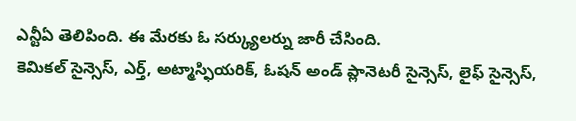ఎన్టీఏ తెలిపింది. ఈ మేరకు ఓ సర్క్యులర్ను జారీ చేసింది.
కెమికల్ సైన్సెస్, ఎర్త్, అట్మాస్ఫియరిక్, ఓషన్ అండ్ ప్లానెటరీ సైన్సెస్, లైఫ్ సైన్సెస్,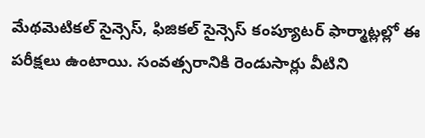మేథమెటికల్ సైన్సెస్, ఫిజికల్ సైన్సెస్ కంప్యూటర్ ఫార్మాట్లల్లో ఈ పరీక్షలు ఉంటాయి. సంవత్సరానికి రెండుసార్లు వీటిని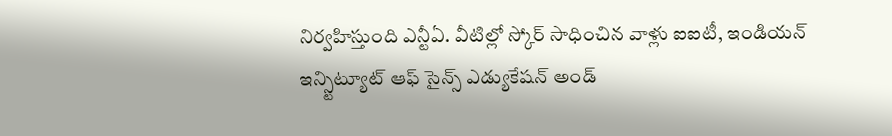నిర్వహిస్తుంది ఎన్టీఏ. వీటిల్లో స్కోర్ సాధించిన వాళ్లు ఐఐటీ, ఇండియన్ ఇన్స్టిట్యూట్ ఆఫ్ సైన్స్ ఎడ్యుకేషన్ అండ్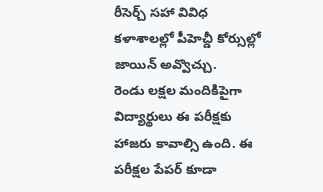రీసెర్చ్ సహా వివిధ కళాశాలల్లో పీహెచ్డీ కోర్సుల్లో జాయిన్ అవ్వొచ్చు.
రెండు లక్షల మందికిపైగా విద్యార్థులు ఈ పరీక్షకు హాజరు కావాల్సి ఉంది. ఈ పరీక్షల పేపర్ కూడా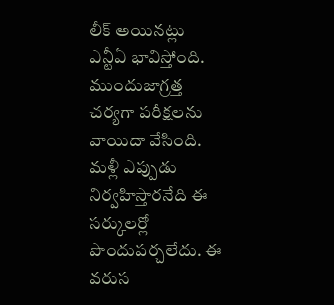లీక్ అయినట్లు ఎన్టీఏ భావిస్తోంది. ముందుజాగ్రత్త చర్యగా పరీక్షలను వాయిదా వేసింది. మళ్లీ ఎప్పుడు నిర్వహిస్తారనేది ఈ సర్కులర్లో పొందుపర్చలేదు. ఈ వరుస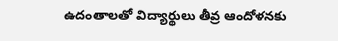ఉదంతాలతో విద్యార్థులు తీవ్ర ఆందోళనకు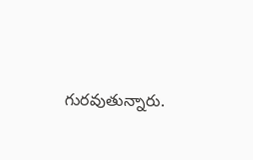గురవుతున్నారు.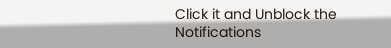Click it and Unblock the Notifications